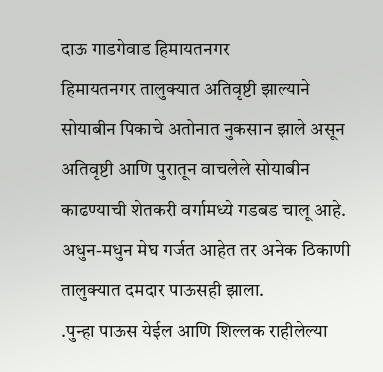दाऊ गाडगेवाड हिमायतनगर
हिमायतनगर तालुक्यात अतिवृष्टी झाल्याने सोयाबीन पिकाचे अतोनात नुकसान झाले असून अतिवृष्टी आणि पुरातून वाचलेले सोयाबीन काढण्याची शेतकरी वर्गामध्ये गडबड चालू आहे. अधुन-मधुन मेघ गर्जत आहेत तर अनेक ठिकाणी तालुक्यात दमदार पाऊसही झाला.
.पुन्हा पाऊस येईल आणि शिल्लक राहीलेल्या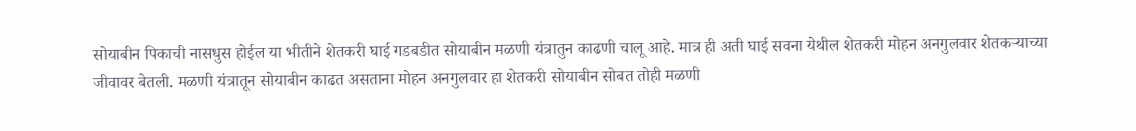सोयाबीन पिकाची नासधुस होईल या भीतीने शेतकरी घाई गडबडीत सोयाबीन मळणी यंत्रातुन काढणी चालू आहे. मात्र ही अती घाई सवना येथील शेतकरी मोहन अनगुलवार शेतकऱ्याच्या जीवावर बेतली. मळणी यंत्रातून सोयाबीन काढत असताना मोहन अनगुलवार हा शेतकरी सोयाबीन सोबत तोही मळणी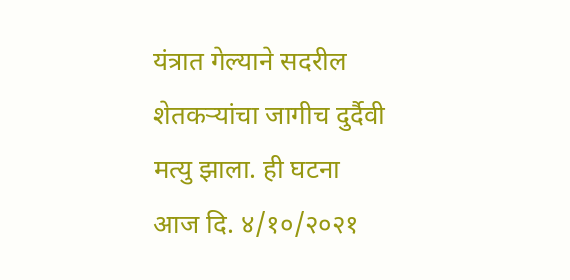यंत्रात गेल्याने सदरील शेतकऱ्यांचा जागीच दुर्दैवी मत्यु झाला. ही घटना आज दि. ४/१०/२०२१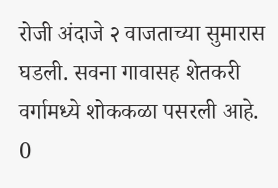रोजी अंदाजे २ वाजताच्या सुमारास घडली. सवना गावासह शेतकरी वर्गामध्ये शोककळा पसरली आहे.
0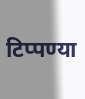टिप्पण्या